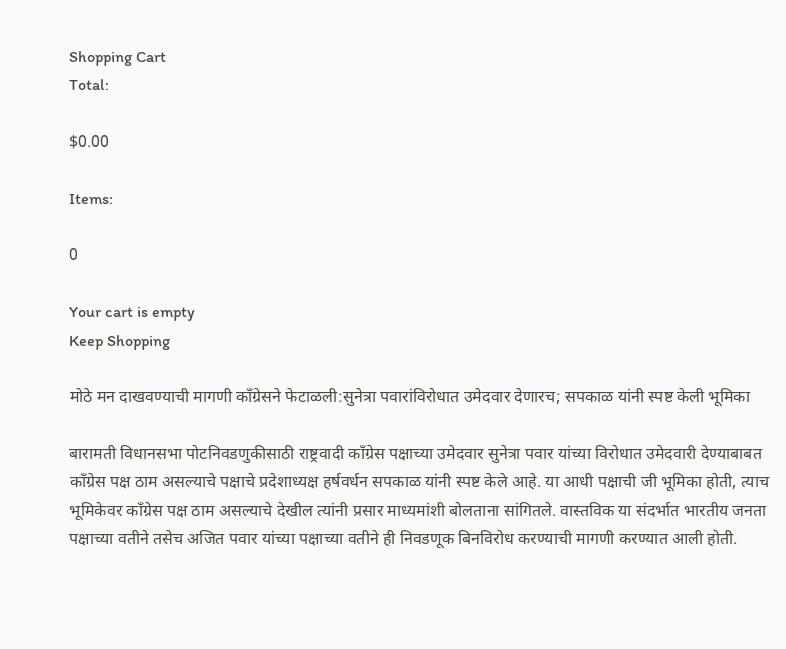Shopping Cart
Total:

$0.00

Items:

0

Your cart is empty
Keep Shopping

मोठे मन दाखवण्याची मागणी काँग्रेसने फेटाळली:सुनेत्रा पवारांविरोधात उमेदवार देणारच; सपकाळ यांनी स्पष्ट केली भूमिका

बारामती विधानसभा पोटनिवडणुकीसाठी राष्ट्रवादी काँग्रेस पक्षाच्या उमेदवार सुनेत्रा पवार यांच्या विरोधात उमेदवारी देण्याबाबत काँग्रेस पक्ष ठाम असल्याचे पक्षाचे प्रदेशाध्यक्ष हर्षवर्धन सपकाळ यांनी स्पष्ट केले आहे. या आधी पक्षाची जी भूमिका होती, त्याच भूमिकेवर काँग्रेस पक्ष ठाम असल्याचे देखील त्यांनी प्रसार माध्यमांशी बोलताना सांगितले. वास्तविक या संदर्भात भारतीय जनता पक्षाच्या वतीने तसेच अजित पवार यांच्या पक्षाच्या वतीने ही निवडणूक बिनविरोध करण्याची मागणी करण्यात आली होती.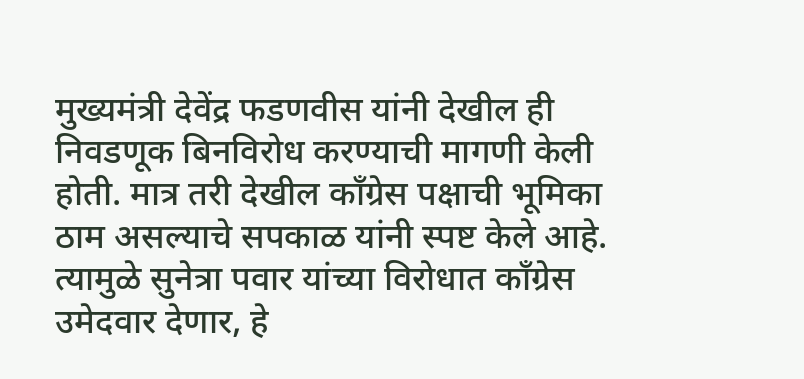मुख्यमंत्री देवेंद्र फडणवीस यांनी देखील ही निवडणूक बिनविरोध करण्याची मागणी केली होती. मात्र तरी देखील काँग्रेस पक्षाची भूमिका ठाम असल्याचे सपकाळ यांनी स्पष्ट केले आहे. त्यामुळे सुनेत्रा पवार यांच्या विरोधात काँग्रेस उमेदवार देणार, हे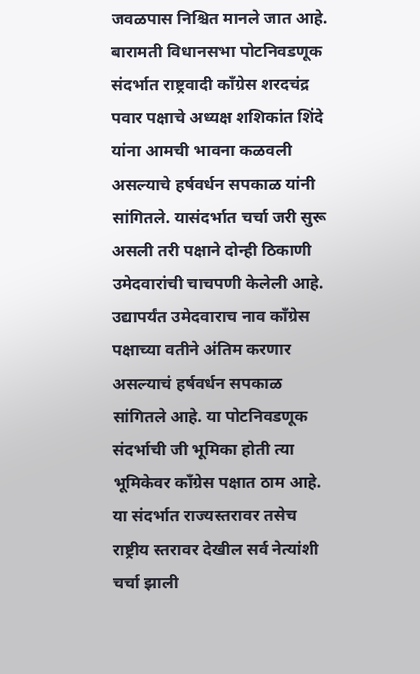जवळपास निश्चित मानले जात आहे. बारामती विधानसभा पोटनिवडणूक संदर्भात राष्ट्रवादी काँग्रेस शरदचंद्र पवार पक्षाचे अध्यक्ष शशिकांत शिंदे यांना आमची भावना कळवली असल्याचे हर्षवर्धन सपकाळ यांनी सांगितले. यासंदर्भात चर्चा जरी सुरू असली तरी पक्षाने दोन्ही ठिकाणी उमेदवारांची चाचपणी केलेली आहे. उद्यापर्यंत उमेदवाराच नाव काँग्रेस पक्षाच्या वतीने अंतिम करणार असल्याचं हर्षवर्धन सपकाळ सांगितले आहे. या पोटनिवडणूक संदर्भाची जी भूमिका होती त्या भूमिकेवर काँग्रेस पक्षात ठाम आहे. या संदर्भात राज्यस्तरावर तसेच राष्ट्रीय स्तरावर देखील सर्व नेत्यांशी चर्चा झाली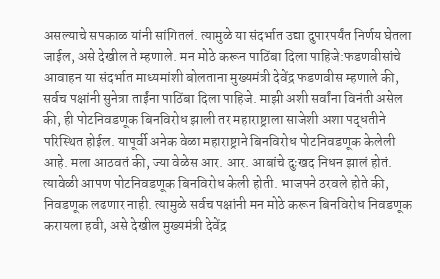असल्याचे सपकाळ यांनी सांगितलं. त्यामुळे या संदर्भात उद्या दुपारपर्यंत निर्णय घेतला जाईल, असे देखील ते म्हणाले. मन मोठे करून पाठिंबा दिला पाहिजे:फडणवीसांचे आवाहन या संदर्भात माध्यमांशी बोलताना मुख्यमंत्री देवेंद्र फडणवीस म्हणाले की, सर्वच पक्षांनी सुनेत्रा ताईंना पाठिंबा दिला पाहिजे. माझी अशी सर्वांना विनंती असेल की, ही पोटनिवडणूक बिनविरोध झाली तर महाराष्ट्राला साजेशी अशा पद्धतीने परिस्थित होईल. यापूर्वी अनेक वेळा महाराष्ट्राने बिनविरोध पोटनिवडणूक केलेली आहे. मला आठवतं की, ज्या वेळेस आर. आर. आबांचे दुःखद निधन झालं होतं. त्यावेळी आपण पोटनिवडणूक बिनविरोध केली होती. भाजपने ठरवले होते की, निवडणूक लढणार नाही. त्यामुळे सर्वच पक्षांनी मन मोठे करून बिनविरोध निवडणूक करायला हवी, असे देखील मुख्यमंत्री देवेंद्र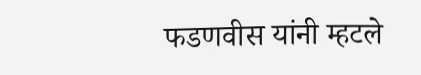फडणवीस यांनी म्हटले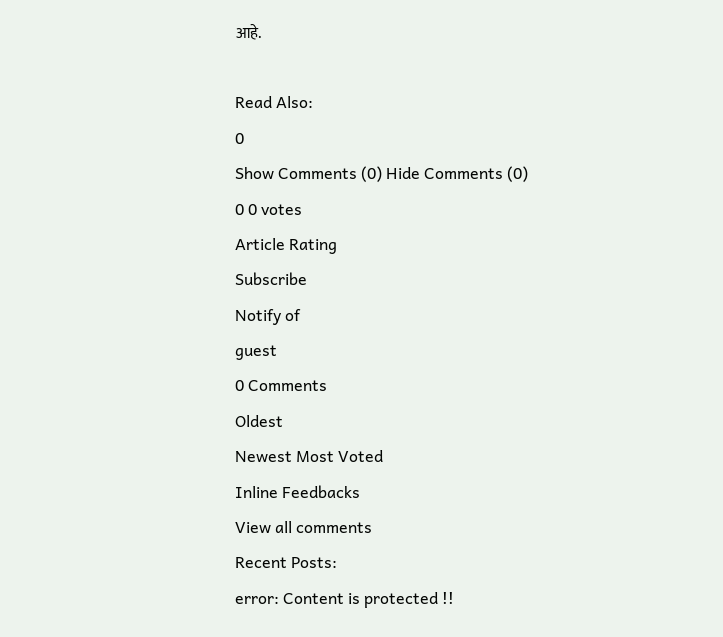आहे.

Read Also:
0
Show Comments (0) Hide Comments (0)
0 0 votes
Article Rating
Subscribe
Notify of
guest
0 Comments
Oldest
Newest Most Voted
Inline Feedbacks
View all comments
Recent Posts:
error: Content is protected !!